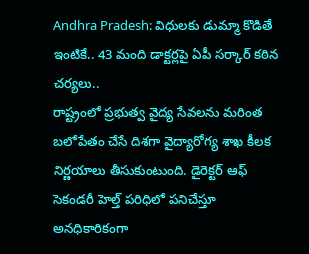Andhra Pradesh: విధులకు డుమ్మా కొడితే ఇంటికే.. 43 మంది డాక్టర్లపై ఏపీ సర్కార్ కఠిన చర్యలు..
రాష్ట్రంలో ప్రభుత్వ వైద్య సేవలను మరింత బలోపేతం చేసే దిశగా వైద్యారోగ్య శాఖ కీలక నిర్ణయాలు తీసుకుంటుంది. డైరెక్టర్ ఆఫ్ సెకండరీ హెల్త్ పరిధిలో పనిచేస్తూ అనధికారికంగా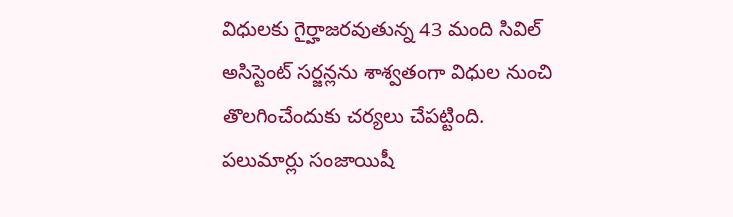విధులకు గైర్హాజరవుతున్న 43 మంది సివిల్ అసిస్టెంట్ సర్జన్లను శాశ్వతంగా విధుల నుంచి తొలగించేందుకు చర్యలు చేపట్టింది. పలుమార్లు సంజాయిషీ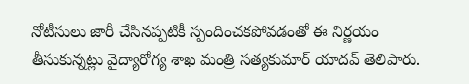నోటీసులు జారీ చేసినప్పటికీ స్పందించకపోవడంతో ఈ నిర్ణయం తీసుకున్నట్లు వైద్యారోగ్య శాఖ మంత్రి సత్యకుమార్ యాదవ్ తెలిపారు.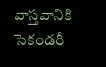వాస్తవానికి సెకండరీ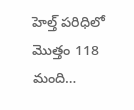హెల్త్ పరిధిలో మొత్తం 118 మంది…